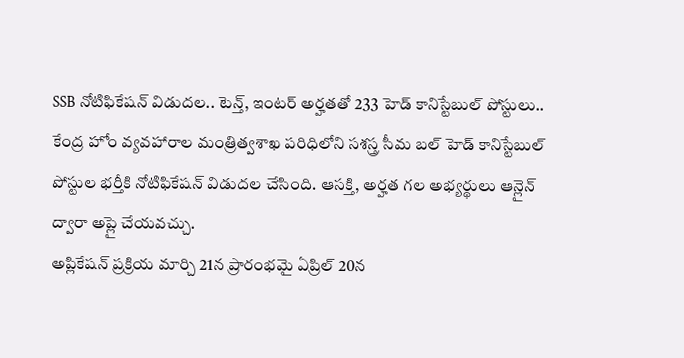SSB నోటిఫికేషన్ విడుదల.. టెన్త్, ఇంటర్ అర్హతతో 233 హెడ్ కానిస్టేబుల్ పోస్టులు..
కేంద్ర హోం వ్యవహారాల మంత్రిత్వశాఖ పరిధిలోని సశస్త్ర సీమ బల్ హెడ్ కానిస్టేబుల్ పోస్టుల భర్తీకి నోటిఫికేషన్ విడుదల చేసింది. ఆసక్తి, అర్హత గల అభ్యర్థులు ఆన్లైన్ ద్వారా అప్లై చేయవచ్చు.
అప్లికేషన్ ప్రక్రియ మార్చి 21న ప్రారంభమై ఏప్రిల్ 20న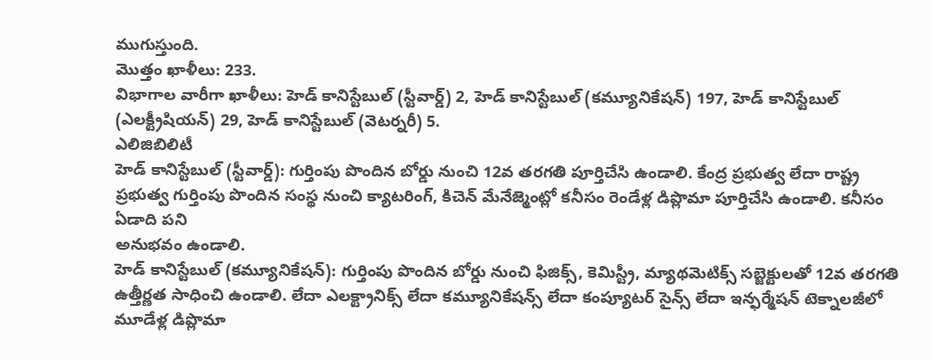ముగుస్తుంది.
మొత్తం ఖాళీలు: 233.
విభాగాల వారీగా ఖాళీలు: హెడ్ కానిస్టేబుల్ (స్టీవార్డ్) 2, హెడ్ కానిస్టేబుల్ (కమ్యూనికేషన్) 197, హెడ్ కానిస్టేబుల్ (ఎలక్ట్రీషియన్) 29, హెడ్ కానిస్టేబుల్ (వెటర్నరీ) 5.
ఎలిజిబిలిటీ
హెడ్ కానిస్టేబుల్ (స్టీవార్డ్): గుర్తింపు పొందిన బోర్డు నుంచి 12వ తరగతి పూర్తిచేసి ఉండాలి. కేంద్ర ప్రభుత్వ లేదా రాష్ట్ర ప్రభుత్వ గుర్తింపు పొందిన సంస్థ నుంచి క్యాటరింగ్, కిచెన్ మేనేజ్మెంట్లో కనీసం రెండేళ్ల డిప్లొమా పూర్తిచేసి ఉండాలి. కనీసం ఏడాది పని
అనుభవం ఉండాలి.
హెడ్ కానిస్టేబుల్ (కమ్యూనికేషన్): గుర్తింపు పొందిన బోర్డు నుంచి ఫిజిక్స్, కెమిస్ట్రీ, మ్యాథమెటిక్స్ సబ్జెక్టులతో 12వ తరగతి ఉత్తీర్ణత సాధించి ఉండాలి. లేదా ఎలక్ట్రానిక్స్ లేదా కమ్యూనికేషన్స్ లేదా కంప్యూటర్ సైన్స్ లేదా ఇన్ఫర్మేషన్ టెక్నాలజీలో మూడేళ్ల డిప్లొమా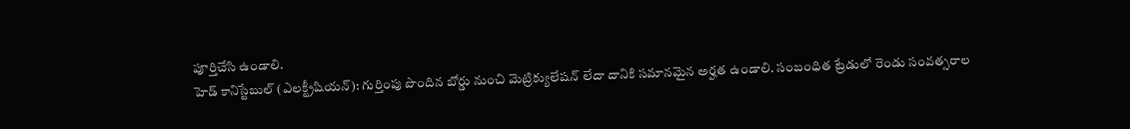పూర్తిచేసి ఉండాలి.
హెడ్ కానిస్టేబుల్ (ఎలక్ట్రీషియన్): గుర్తింపు పొందిన బోర్డు నుంచి మెట్రిక్యులేషన్ లేదా దానికి సమానమైన అర్హత ఉండాలి. సంబంధిత ట్రేడులో రెండు సంవత్సరాల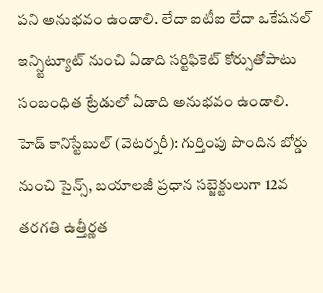పని అనుభవం ఉండాలి. లేదా ఐటీఐ లేదా ఒకేషనల్ ఇన్స్టిట్యూట్ నుంచి ఏడాది సర్టిఫికెట్ కోర్సుతోపాటు సంబంధిత ట్రేడులో ఏడాది అనుభవం ఉండాలి.
హెడ్ కానిస్టేబుల్ (వెటర్నరీ): గుర్తింపు పొందిన బోర్డు నుంచి సైన్స్, బయాలజీ ప్రధాన సబ్జెక్టులుగా 12వ తరగతి ఉత్తీర్ణత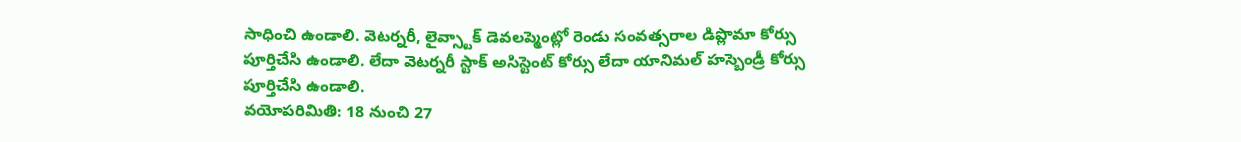సాధించి ఉండాలి. వెటర్నరీ, లైవ్స్టాక్ డెవలప్మెంట్లో రెండు సంవత్సరాల డిప్లొమా కోర్సు పూర్తిచేసి ఉండాలి. లేదా వెటర్నరీ స్టాక్ అసిస్టెంట్ కోర్సు లేదా యానిమల్ హస్బెండ్రీ కోర్సు పూర్తిచేసి ఉండాలి.
వయోపరిమితి: 18 నుంచి 27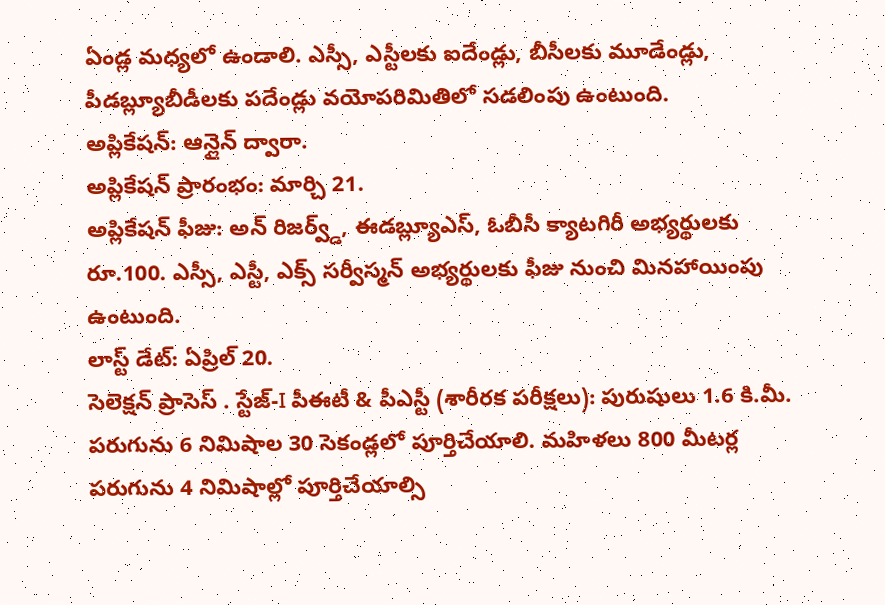ఏండ్ల మధ్యలో ఉండాలి. ఎస్సీ, ఎస్టీలకు ఐదేండ్లు, బీసీలకు మూడేండ్లు, పీడబ్ల్యూబీడీలకు పదేండ్లు వయోపరిమితిలో సడలింపు ఉంటుంది.
అప్లికేషన్: ఆన్లైన్ ద్వారా.
అప్లికేషన్ ప్రారంభం: మార్చి 21.
అప్లికేషన్ ఫీజు: అన్ రిజర్వ్డ్, ఈడబ్ల్యూఎస్, ఓబీసీ క్యాటగిరీ అభ్యర్థులకు రూ.100. ఎస్సీ, ఎస్టీ, ఎక్స్ సర్వీస్మన్ అభ్యర్థులకు ఫీజు నుంచి మినహాయింపు ఉంటుంది.
లాస్ట్ డేట్: ఏప్రిల్ 20.
సెలెక్షన్ ప్రాసెస్ . స్టేజ్-I పీఈటీ & పీఎస్టీ (శారీరక పరీక్షలు): పురుషులు 1.6 కి.మీ. పరుగును 6 నిమిషాల 30 సెకండ్లలో పూర్తిచేయాలి. మహిళలు 800 మీటర్ల పరుగును 4 నిమిషాల్లో పూర్తిచేయాల్సి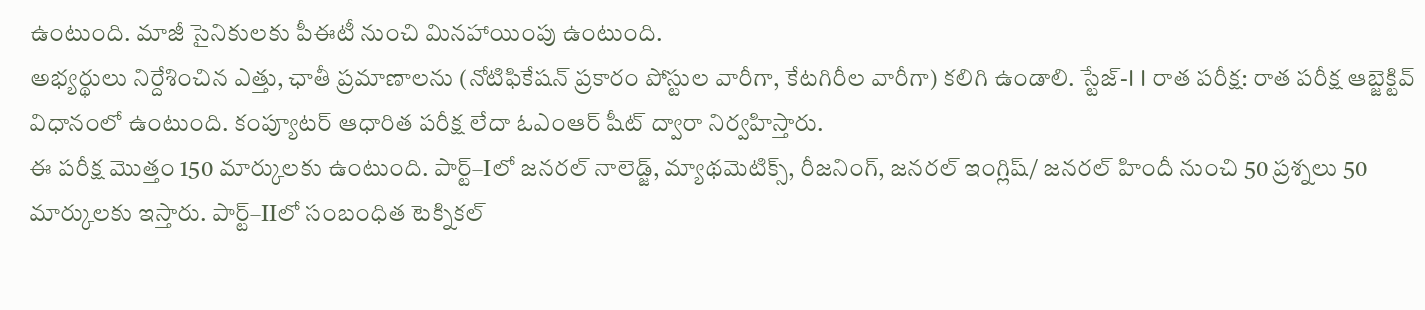ఉంటుంది. మాజీ సైనికులకు పీఈటీ నుంచి మినహాయింపు ఉంటుంది.
అభ్యర్థులు నిర్దేశించిన ఎత్తు, ఛాతీ ప్రమాణాలను (నోటిఫికేషన్ ప్రకారం పోస్టుల వారీగా, కేటగిరీల వారీగా) కలిగి ఉండాలి. స్టేజ్-I I రాత పరీక్ష: రాత పరీక్ష ఆబ్జెక్టివ్ విధానంలో ఉంటుంది. కంప్యూటర్ ఆధారిత పరీక్ష లేదా ఓఎంఆర్ షీట్ ద్వారా నిర్వహిస్తారు.
ఈ పరీక్ష మొత్తం 150 మార్కులకు ఉంటుంది. పార్ట్–Iలో జనరల్ నాలెడ్జ్, మ్యాథమెటిక్స్, రీజనింగ్, జనరల్ ఇంగ్లిష్/ జనరల్ హిందీ నుంచి 50 ప్రశ్నలు 50 మార్కులకు ఇస్తారు. పార్ట్–IIలో సంబంధిత టెక్నికల్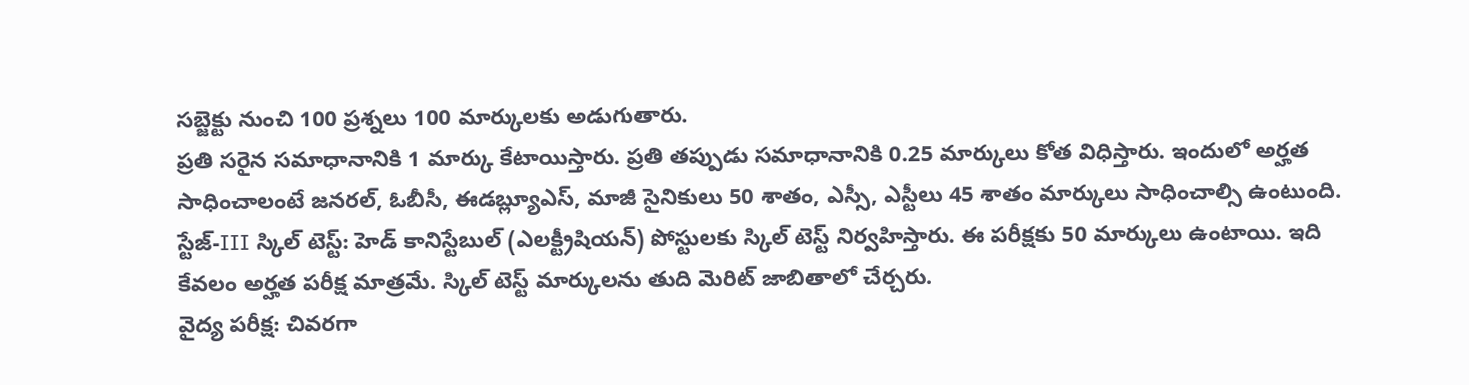సబ్జెక్టు నుంచి 100 ప్రశ్నలు 100 మార్కులకు అడుగుతారు.
ప్రతి సరైన సమాధానానికి 1 మార్కు కేటాయిస్తారు. ప్రతి తప్పుడు సమాధానానికి 0.25 మార్కులు కోత విధిస్తారు. ఇందులో అర్హత సాధించాలంటే జనరల్, ఓబీసీ, ఈడబ్ల్యూఎస్, మాజీ సైనికులు 50 శాతం, ఎస్సీ, ఎస్టీలు 45 శాతం మార్కులు సాధించాల్సి ఉంటుంది.
స్టేజ్-III స్కిల్ టెస్ట్: హెడ్ కానిస్టేబుల్ (ఎలక్ట్రీషియన్) పోస్టులకు స్కిల్ టెస్ట్ నిర్వహిస్తారు. ఈ పరీక్షకు 50 మార్కులు ఉంటాయి. ఇది కేవలం అర్హత పరీక్ష మాత్రమే. స్కిల్ టెస్ట్ మార్కులను తుది మెరిట్ జాబితాలో చేర్చరు.
వైద్య పరీక్ష: చివరగా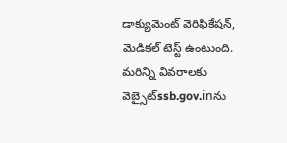డాక్యుమెంట్ వెరిఫికేషన్, మెడికల్ టెస్ట్ ఉంటుంది.
మరిన్ని వివరాలకు వెబ్సైట్ssb.gov.inను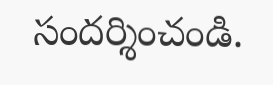సందర్శించండి.